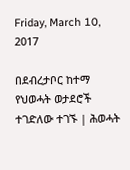Friday, March 10, 2017

በደብረታቦር ከተማ የህወሓት ወታደሮች ተገድለው ተገኙ | ሕወሓት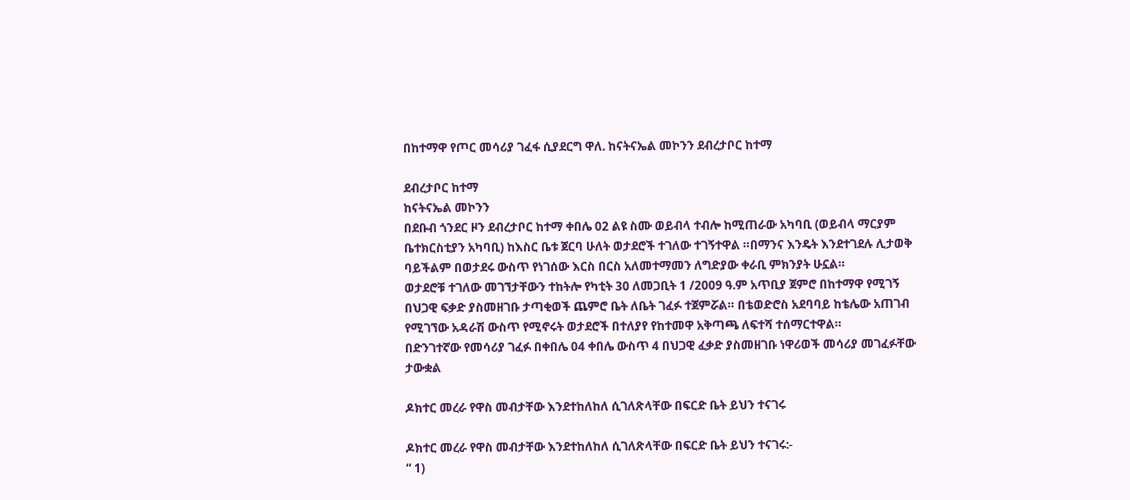በከተማዋ የጦር መሳሪያ ገፈፋ ሲያደርግ ዋለ. ከናትናኤል መኮንን ደብረታቦር ከተማ

ደብረታቦር ከተማ
ከናትናኤል መኮንን
በደቡብ ጎንደር ዞን ደብረታቦር ከተማ ቀበሌ 02 ልዩ ስሙ ወይብላ ተብሎ ከሚጠራው አካባቢ (ወይብላ ማርያም ቤተክርስቲያን አካባቢ) ከእስር ቤቱ ጀርባ ሁለት ወታደሮች ተገለው ተገኝተዋል ።በማንና እንዴት እንደተገደሉ ሊታወቅ ባይችልም በወታደሩ ውስጥ የነገሰው እርስ በርስ አለመተማመን ለግድያው ቀራቢ ምክንያት ሁኗል።
ወታደሮቹ ተገለው መገኘታቸውን ተከትሎ የካቲት 30 ለመጋቢት 1 /2009 ዓ.ም አጥቢያ ጀምሮ በከተማዋ የሚገኝ በህጋዊ ፍቃድ ያስመዘገቡ ታጣቂወች ጨምሮ ቤት ለቤት ገፈፉ ተጀምሯል። በቴወድሮስ አደባባይ ከቴሌው አጠገብ የሚገኘው አዳራሽ ውስጥ የሚኖሩት ወታደሮች በተለያየ የከተመዋ አቅጣጫ ለፍተሻ ተሰማርተዋል።
በድንገተኛው የመሳሪያ ገፈፉ በቀበሌ 04 ቀበሌ ውስጥ 4 በህጋዊ ፈቃድ ያስመዘገቡ ነዋሪወች መሳሪያ መገፈፉቸው ታውቋል

ዶክተር መረራ የዋስ መብታቸው እንደተከለከለ ሲገለጽላቸው በፍርድ ቤት ይህን ተናገሩ

ዶክተር መረራ የዋስ መብታቸው እንደተከለከለ ሲገለጽላቸው በፍርድ ቤት ይህን ተናገሩ:-
“ 1)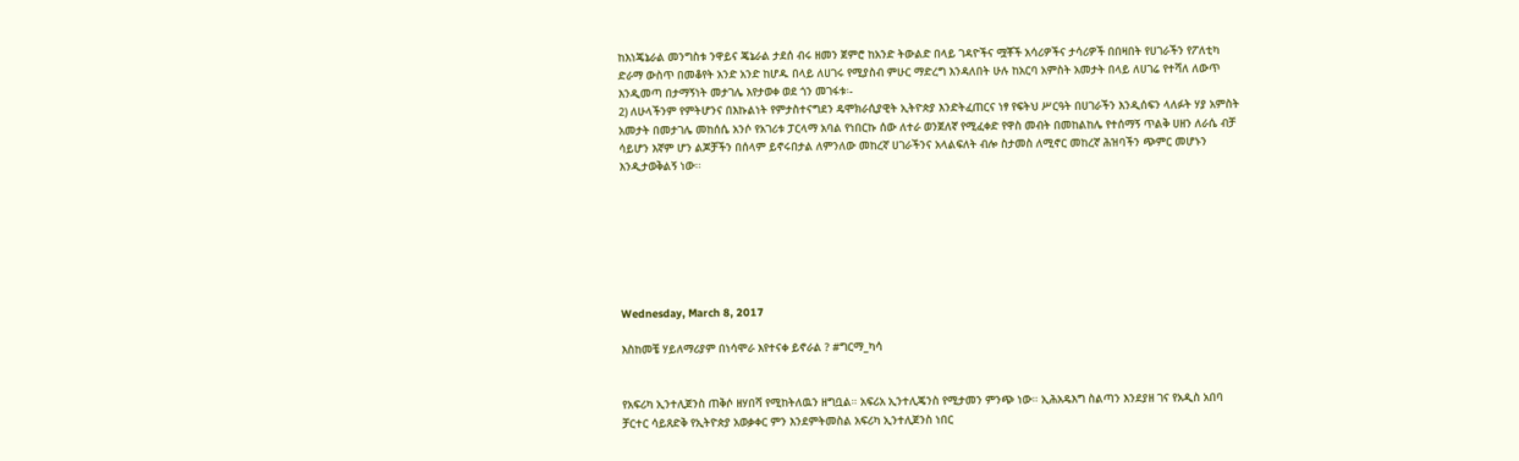ከእነጄኔራል መንግስቱ ንዋይና ጄኔራል ታደሰ ብሩ ዘመን ጀምሮ ከአንድ ትውልድ በላይ ገዳዮችና ሟቾች አሳሪዎችና ታሳሪዎች በበዛበት የሀገራችን የፖለቲካ ድራማ ውስጥ በመቆየት አንድ አንድ ከሆዱ በላይ ለሀገሩ የሚያስብ ምሁር ማድረግ እንዳለበት ሁሉ ከአርባ አምስት አመታት በላይ ለሀገሬ የተሻለ ለውጥ እንዲመጣ በታማኝነት መታገሌ እየታወቀ ወደ ጎን መገፋቱ፡-
2) ለሁላችንም የምትሆንና በእኩልነት የምታስተናግደን ዴሞክራሲያዊት ኢትዮጵያ እንድትፈጠርና ነፃ የፍትህ ሥርዓት በሀገራችን እንዲሰፍን ላለፉት ሃያ አምስት አመታት በመታገሌ መከሰሴ አንሶ የአገሪቱ ፓርላማ አባል የነበርኩ ሰው ለተራ ወንጀለኛ የሚፈቀድ የዋስ መብት በመከልከሌ የተሰማኝ ጥልቅ ሀዘን ለራሴ ብቻ ሳይሆን እኛም ሆን ልጆቻችን በሰላም ይኖሩበታል ለምንለው መከረኛ ሀገራችንና አላልፍለት ብሎ ስታመስ ለሚኖር መከረኛ ሕዝባችን ጭምር መሆኑን እንዲታወቅልኝ ነው፡፡







Wednesday, March 8, 2017

እስከመቼ ሃይለማሪያም በነሳሞራ እየተናቀ ይኖራል ? #ግርማ_ካሳ


የአፍሪካ ኢንተሊጀንስ ጠቅሶ ዘሃበሻ የሚከትለዉን ዘግቧል። አፍሪአ ኢንተሊጄንስ የሚታመን ምንጭ ነው። ኢሕአዴእግ ስልጣን እንደያዘ ገና የአዲስ አበባ ቻርተር ሳይጸድቅ የኢትዮጵያ አወቃቀር ምን እንደምትመስል አፍሪካ ኢንተሊጀንስ ነበር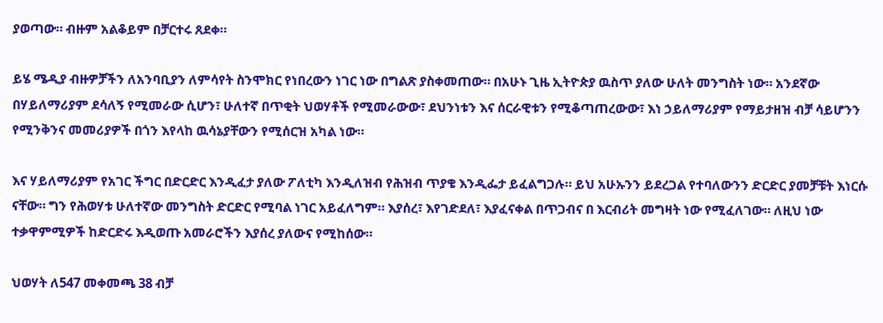ያወጣው። ብዙም አልቆይም በቻርተሩ ጸደቀ።

ይሄ ሜዲያ ብዙዎቻችን ለአንባቢያን ለምሳየት ስንሞክር የነበረውን ነገር ነው በግልጽ ያስቀመጠው። በአሁኑ ጊዜ ኢትዮጵያ ዉስጥ ያለው ሁለት መንግስት ነው። አንደኛው በሃይለማሪያም ደሳለኝ የሚመራው ሲሆን፣ ሁለተኛ በጥቂት ህወሃቶች የሚመራውው፣ ደህንነቱን እና ሰርራዊቱን የሚቆጣጠረውው፣ እነ ኃይለማሪያም የማይታዘዝ ብቻ ሳይሆንን የሚንቅንና መመሪያዎች በጎን እየላከ ዉሳኔያቸውን የሚሰርዝ አካል ነው።

እና ሃይለማሪያም የአገር ችግር በድርድር እንዲፈታ ያለው ፖለቲካ እንዲለዝብ የሕዝብ ጥያቄ እንዲፌታ ይፈልግጋሉ። ይህ አሁኡንን ይደረጋል የተባለውንን ድርድር ያመቻቹት እነርሱ ናቸው። ግን የሕወሃቱ ሁለተኛው መንግስት ድርድር የሚባል ነገር አይፈለግም። እያሰረ፣ እየገድደለ፣ እያፈናቀል በጥጋብና በ እርብሪት መግዛት ነው የሚፈለገው። ለዚህ ነው ተቃዋምሚዎች ከድርድሩ እዲወጡ አመራሮችን እያሰረ ያለውና የሚከሰው።

ህወሃት ለ547 መቀመጫ 38 ብቻ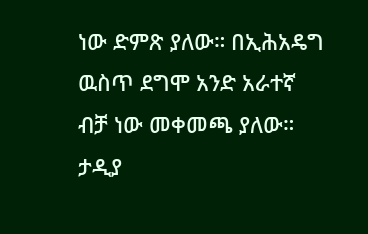ነው ድምጽ ያለው። በኢሕአዴግ ዉስጥ ደግሞ አንድ አራተኛ ብቻ ነው መቀመጫ ያለው። ታዲያ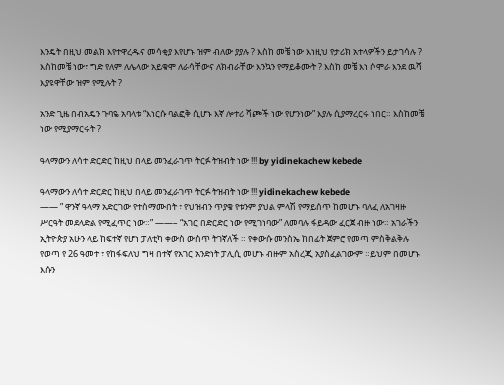እንዴት በዚህ መልክ እየተዋረዱና መሳቂያ እየሆኑ ዝም ብለው ያያሉ ? እስከ መቼ ነው እነዚህ የታሪክ አተላዎችን ይታገሳሉ ? እስከመቼ ነው፣ ግድ የለም ለሌላው አይቁሞ ለራሳቸውና ለክብራቸው እንኳን የማይቆሙት ? እስከ መቼ እነ ሶሞራ እንደ ዉሻ እያዩዋቸው ዝም የሚሉት ?

አንድ ጊዜ በብአዴን ጉባዬ አባላቱ “እነርሱ ባልፎቅ ሲሆኑ እኛ ሎተሪ ሻጮች ነው የሆንነው” እያሉ ሲያማረርሩ ነበር። እስከመቼ ነው የሚያማርሩት ?

ዓላማውን ለሳተ ድርድር ከዚህ በላይ መንፈራገጥ ትርፉ ትዝብት ነው !!! by yidinekachew kebede

ዓላማውን ለሳተ ድርድር ከዚህ በላይ መንፈራገጥ ትርፉ ትዝብት ነው !!! yidinekachew kebede
—— ” ዋንኛ ዓላማ አድርገው የተስማሙበት ፣ የህዝብን ጥያቄ የቱንም ያህል ምላሽ የማይሰጥ ከመሆኑ ባለፈ ለአገዛዙ ሥርዓት መደላድል የሚፈጥር ነው።” ——– “አገር በድርድር ነው የሚገነባው” ለመባሉ ፋይዳው ፈርጀ ብዙ ነው። አገራችን ኢትዮጵያ አሁን ላይ ከፍተኛ የሆነ ፓለቲካ ቀውስ ውስጥ ትገኛለች ። የቀውሱ መንስኤ ከበፊት ጀምሮ የመጣ ምስቅልቅሉ የወጣ የ 26 ዓመተ ፣ የከፋፍለህ ግዛ በተኛ የአገር አንድነት ፓሊሲ መሆኑ ብዙም አስረጂ አያስፈልገውም ።ይህም በመሆኑ እሱን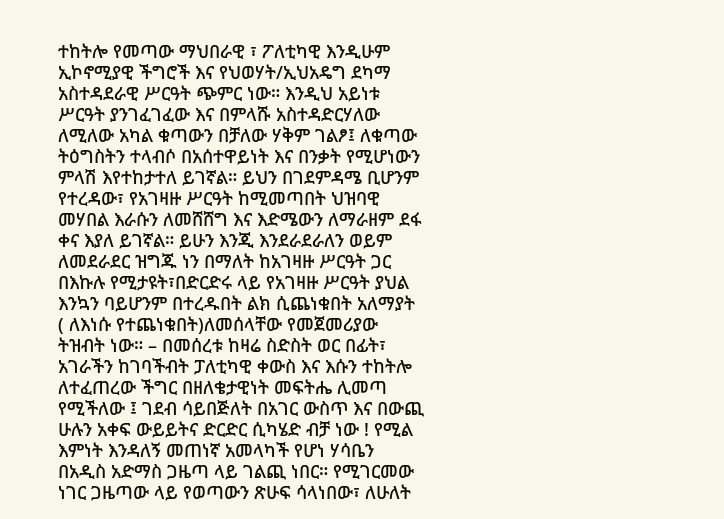ተከትሎ የመጣው ማህበራዊ ፣ ፖለቲካዊ እንዲሁም ኢኮኖሚያዊ ችግሮች እና የህወሃት/ኢህአዴግ ደካማ አስተዳደራዊ ሥርዓት ጭምር ነው። እንዲህ አይነቱ ሥርዓት ያንገፈገፈው እና በምላሹ አስተዳድርሃለው ለሚለው አካል ቁጣውን በቻለው ሃቅም ገልፆ፤ ለቁጣው ትዕግስትን ተላብሶ በአሰተዋይነት እና በንቃት የሚሆነውን ምላሽ እየተከታተለ ይገኛል። ይህን በገደምዳሜ ቢሆንም የተረዳው፣ የአገዛዙ ሥርዓት ከሚመጣበት ህዝባዊ መሃበል እራሱን ለመሸሸግ እና እድሜውን ለማራዘም ደፋ ቀና እያለ ይገኛል። ይሁን እንጂ እንደራደራለን ወይም ለመደራደር ዝግጁ ነን በማለት ከአገዛዙ ሥርዓት ጋር በእኩሉ የሚታዩት፣በድርድሩ ላይ የአገዛዙ ሥርዓት ያህል እንኳን ባይሆንም በተረዱበት ልክ ሲጨነቁበት አለማያት ( ለእነሱ የተጨነቁበት)ለመሰላቸው የመጀመሪያው ትዝብት ነው። – በመሰረቱ ከዛሬ ስድስት ወር በፊት፣ አገራችን ከገባችብት ፓለቲካዊ ቀውስ እና እሱን ተከትሎ ለተፈጠረው ችግር በዘለቄታዊነት መፍትሔ ሊመጣ የሚችለው ፤ ገደብ ሳይበጅለት በአገር ውስጥ እና በውጪ ሁሉን አቀፍ ውይይትና ድርድር ሲካሄድ ብቻ ነው ! የሚል እምነት እንዳለኝ መጠነኛ አመላካች የሆነ ሃሳቤን በአዲስ አድማስ ጋዜጣ ላይ ገልጪ ነበር። የሚገርመው ነገር ጋዜጣው ላይ የወጣውን ጽሁፍ ሳላነበው፣ ለሁለት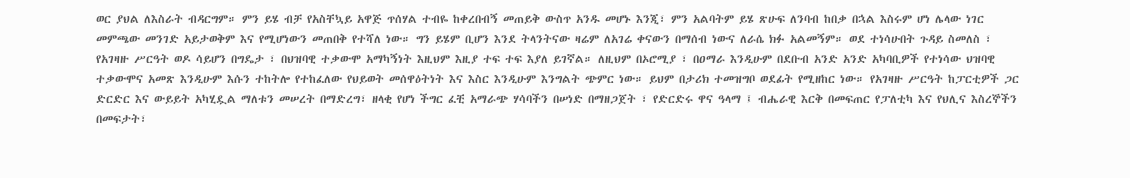ወር ያህል ለእስራት ብዳርግም። ምን ይሄ ብቻ የአስቸኳይ አዋጅ ጥሰሃል ተብዬ ከቀረበብኝ መጠይቅ ውስጥ አንዱ መሆኑ እንጂ፣ ምን አልባትም ይሄ ጽሁፍ ለንባብ ከበቃ በኋል እስሩም ሆነ ሌላው ነገር መምጫው መንገድ አይታወቅም እና የሚሆነውን መጠበቅ የተሻለ ነው። ግን ይሄም ቢሆን እንደ ትላንትናው ዛሬም ለአገሬ ቀናውን በማሰብ ነውና ለራሴ ክፉ አልመኝም። ወደ ተነሳሁበት ጉዳይ ስመለስ ፣ የአገዛዙ ሥርዓት ወዶ ሳይሆን በግዴታ ፣ በህዝባዊ ተቃውሞ አማካኝነት እዚህም እዚያ ተፍ ተፍ እያለ ይገኛል። ለዚህም በኦሮሚያ ፣ በዐማራ እንዲሁም በደቡብ አንድ አንድ አካባቢዎች የተነሳው ህዝባዊ ተቃውሞና አመጽ እንዲሁም እሱን ተከትሎ የተከፈለው የህይወት መሰዋዕትነት እና እስር እንዲሁም እንግልት ጭምር ነው። ይህም በታሪክ ተመዝግቦ ወደፊት የሚዘከር ነው። የአገዛዙ ሥርዓት ከፓርቲዎች ጋር ድርድር እና ውይይት አካሂዷል ማለቱን መሠረት በማድረግ፣ ዘላቂ የሆነ ችግር ፈቺ አማራጭ ሃሳባችን በሠነድ በማዘጋጀት ፣ የድርድሩ ዋና ዓላማ ፤ ብሔራዊ እርቅ በመፍጠር የፓለቲካ እና የህሊና እስረኞችን በመፍታት፣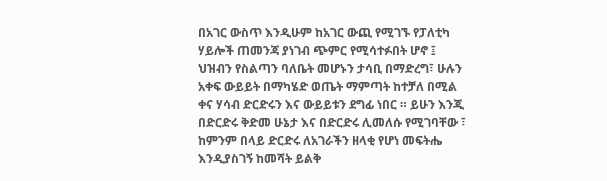በአገር ውስጥ እንዲሁም ከአገር ውጪ የሚገኙ የፓለቲካ ሃይሎች ጠመንጃ ያነገብ ጭምር የሚሳተፉበት ሆኖ ፤ ህዝብን የስልጣን ባለቤት መሆኑን ታሳቢ በማድረግ፣ ሁሉን አቀፍ ውይይት በማካሄድ ወጤት ማምጣት ከተቻለ በሚል ቀና ሃሳብ ድርድሩን እና ውይይቱን ደግፊ ነበር ። ይሁን እንጂ በድርድሩ ቅድመ ሁኔታ እና በድርድሩ ሊመለሱ የሚገባቸው ፣ ከምንም በላይ ድርድሩ ለአገራችን ዘላቂ የሆነ መፍትሔ እንዲያስገኝ ከመሻት ይልቅ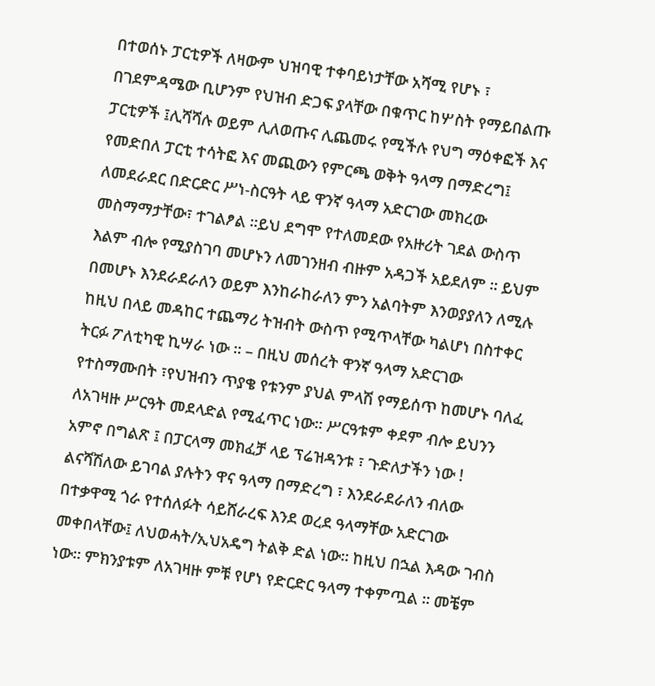በተወሰኑ ፓርቲዎች ለዛውም ህዝባዊ ተቀባይነታቸው አሻሚ የሆኑ ፣ በገደምዳሜው ቢሆንም የህዝብ ድጋፍ ያላቸው በቁጥር ከሦስት የማይበልጡ ፓርቲዎች ፤ሊሻሻሉ ወይም ሊለወጡና ሊጨመሩ የሚችሉ የህግ ማዕቀፎች እና የመድበለ ፓርቲ ተሳትፎ እና መጪውን የምርጫ ወቅት ዓላማ በማድረግ፤ ለመደራደር በድርድር ሥነ-ስርዓት ላይ ዋንኛ ዓላማ አድርገው መክረው መስማማታቸው፣ ተገልፆል ።ይህ ደግሞ የተለመደው የአዙሪት ገደል ውስጥ እልም ብሎ የሚያስገባ መሆኑን ለመገንዘብ ብዙም አዳጋች አይደለም ። ይህም በመሆኑ እንደራደራለን ወይም እንከራከራለን ምን አልባትም እንወያያለን ለሚሉ ከዚህ በላይ መዳከር ተጨማሪ ትዝብት ውስጥ የሚጥላቸው ካልሆነ በስተቀር ትርፉ ፖለቲካዊ ኪሣራ ነው ። – በዚህ መሰረት ዋንኛ ዓላማ አድርገው የተስማሙበት ፣የህዝብን ጥያቄ የቱንም ያህል ምላሽ የማይሰጥ ከመሆኑ ባለፈ ለአገዛዙ ሥርዓት መደላድል የሚፈጥር ነው። ሥርዓቱም ቀደም ብሎ ይህንን አምኖ በግልጽ ፤ በፓርላማ መክፈቻ ላይ ፕሬዝዳንቱ ፣ ጉድለታችን ነው ! ልናሻሽለው ይገባል ያሉትን ዋና ዓላማ በማድረግ ፣ እንደራደራለን ብለው በተቃዋሚ ጎራ የተሰለፉት ሳይሸራረፍ እንደ ወረደ ዓላማቸው አድርገው መቀበላቸው፤ ለህወሓት/ኢህአዴግ ትልቅ ድል ነው። ከዚህ በኋል እዳው ገብስ ነው። ምክንያቱም ለአገዛዙ ምቹ የሆነ የድርድር ዓላማ ተቀምጧል ። መቼም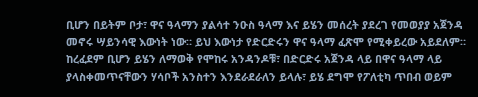ቢሆን በይትም ቦታ፣ ዋና ዓላማን ያልሳተ ንዑስ ዓላማ እና ይሄን መሰረት ያደረገ የመወያያ አጀንዳ መኖሩ ሣይንሳዊ እውነት ነው። ይህ እውነታ የድርድሩን ዋና ዓላማ ፈጽሞ የሚቀይረው አይደለም። ከረፈደም ቢሆን ይሄን ለማወቅ የሞከሩ አንዳንዶቹ፣ በድርድሩ አጀንዳ ላይ በዋና ዓላማ ላይ ያላስቀመጥናቸውን ሃሳቦች አንስተን እንደራደራለን ይላሉ፣ ይሄ ደግሞ የፖለቲካ ጥበብ ወይም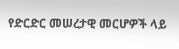የድርድር መሠረታዊ መርሆዎች ላይ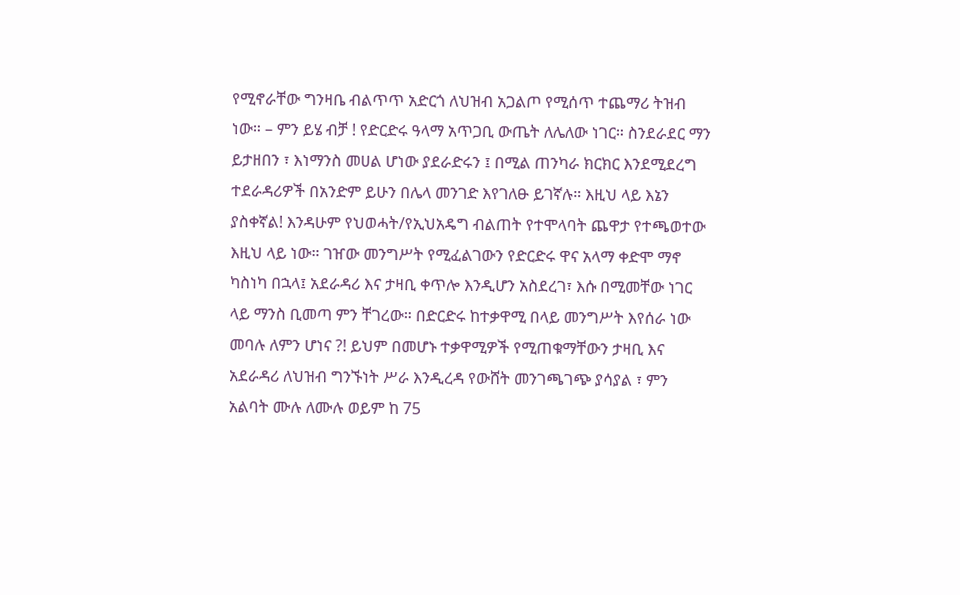የሚኖራቸው ግንዛቤ ብልጥጥ አድርጎ ለህዝብ አጋልጦ የሚሰጥ ተጨማሪ ትዝብ ነው። – ምን ይሄ ብቻ ! የድርድሩ ዓላማ አጥጋቢ ውጤት ለሌለው ነገር። ስንደራደር ማን ይታዘበን ፣ እነማንስ መሀል ሆነው ያደራድሩን ፤ በሚል ጠንካራ ክርክር እንደሚደረግ ተደራዳሪዎች በአንድም ይሁን በሌላ መንገድ እየገለፁ ይገኛሉ። እዚህ ላይ እኔን ያስቀኛል! እንዳሁም የህወሓት/የኢህአዴግ ብልጠት የተሞላባት ጨዋታ የተጫወተው እዚህ ላይ ነው። ገዠው መንግሥት የሚፈልገውን የድርድሩ ዋና አላማ ቀድሞ ማኖ ካስነካ በኋላ፤ አደራዳሪ እና ታዛቢ ቀጥሎ እንዲሆን አስደረገ፣ እሱ በሚመቸው ነገር ላይ ማንስ ቢመጣ ምን ቸገረው። በድርድሩ ከተቃዋሚ በላይ መንግሥት እየሰራ ነው መባሉ ለምን ሆነና ?! ይህም በመሆኑ ተቃዋሚዎች የሚጠቁማቸውን ታዛቢ እና አደራዳሪ ለህዝብ ግንኙነት ሥራ እንዲረዳ የውሸት መንገጫገጭ ያሳያል ፣ ምን አልባት ሙሉ ለሙሉ ወይም ከ 75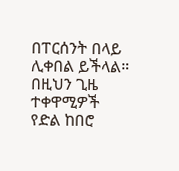በፐርሰንት በላይ ሊቀበል ይችላል። በዚህን ጊዜ ተቀዋሚዎች የድል ከበሮ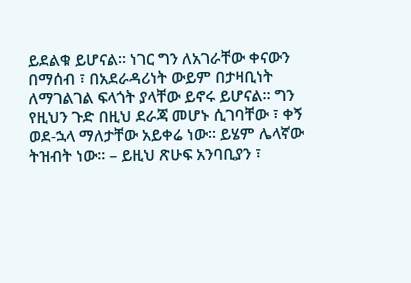ይደልቁ ይሆናል። ነገር ግን ለአገራቸው ቀናውን በማሰብ ፣ በአደራዳሪነት ውይም በታዛቢነት ለማገልገል ፍላጎት ያላቸው ይኖሩ ይሆናል። ግን የዚህን ጉድ በዚህ ደራጃ መሆኑ ሲገባቸው ፣ ቀኝ ወደ-ኋላ ማለታቸው አይቀሬ ነው። ይሄም ሌላኛው ትዝብት ነው። – ይዚህ ጽሁፍ አንባቢያን ፣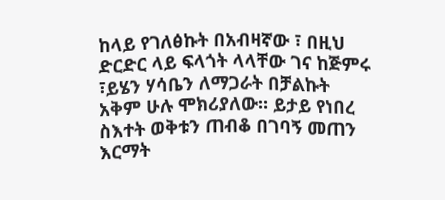ከላይ የገለፅኩት በአብዛኛው ፣ በዚህ ድርድር ላይ ፍላጎት ላላቸው ገና ከጅምሩ ፣ይሄን ሃሳቤን ለማጋራት በቻልኩት አቅም ሁሉ ሞክሪያለው። ይታይ የነበረ ስእተት ወቅቱን ጠብቆ በገባኝ መጠን እርማት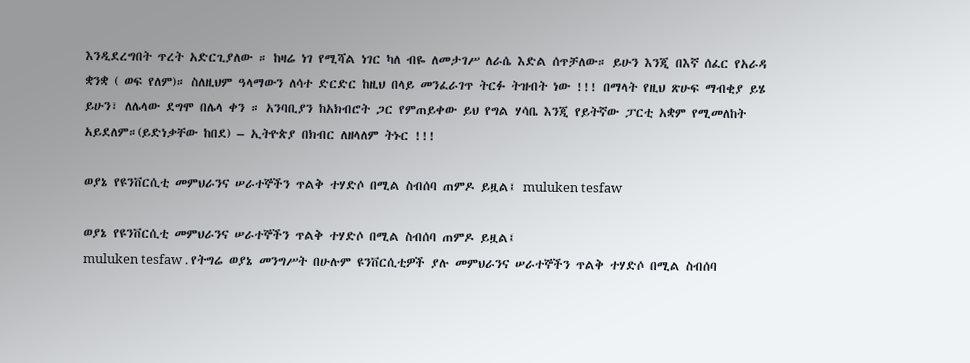እንዲደረግበት ጥረት አድርጊያለው ። ከዛሬ ነገ የሚሻል ነገር ካለ ብዬ ለመታገሥ ለራሴ እድል ሰጥቻለው። ይሁን እንጂ በእኛ ሰፈር የአራዳ ቋንቋ ( ወፍ የለም)። ስለዚህም ዓላማውን ለሳተ ድርድር ከዚህ በላይ መንፈራገጥ ትርፉ ትዝብት ነው !!! በማላት የዚህ ጽሁፍ ማብቂያ ይሄ ይሁን፣ ለሌላው ደግሞ በሌላ ቀን ። አንባቢያን ከአክብሮት ጋር የምጠይቀው ይህ የግል ሃሳቤ እንጂ የይትኛው ፓርቲ አቋም የሚመለከት አይደለም።(ይድነቃቸው ከበደ) – ኢትዮጵያ በክብር ለዘላለም ትኑር !!!

ወያኔ የዩንቨርሲቲ መምህራንና ሠራተኞችን ጥልቅ ተሃድሶ በሚል ስብሰባ ጠምዶ ይዟል፤ muluken tesfaw

ወያኔ የዩንቨርሲቲ መምህራንና ሠራተኞችን ጥልቅ ተሃድሶ በሚል ስብሰባ ጠምዶ ይዟል፤
muluken tesfaw . የትግሬ ወያኔ መንግሥት በሁሉም ዩንቨርሲቲዎች ያሉ መምህራንና ሠራተኞችን ጥልቅ ተሃድሶ በሚል ስብሰባ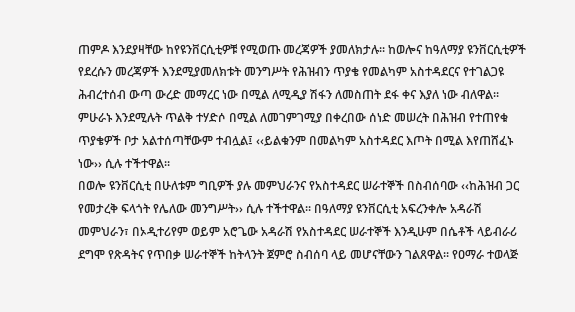ጠምዶ እንደያዛቸው ከየዩንቨርሲቲዎቹ የሚወጡ መረጃዎች ያመለክታሉ፡፡ ከወሎና ከዓለማያ ዩንቨርሲቲዎች የደረሱን መረጃዎች እንደሚያመለክቱት መንግሥት የሕዝብን ጥያቄ የመልካም አስተዳደርና የተገልጋዩ ሕብረተሰብ ውጣ ውረድ መማረር ነው በሚል ለሚዲያ ሽፋን ለመስጠት ደፋ ቀና እያለ ነው ብለዋል፡፡
ምሁራኑ እንደሚሉት ጥልቅ ተሃድሶ በሚል ለመገምገሚያ በቀረበው ሰነድ መሠረት በሕዝብ የተጠየቁ ጥያቄዎች ቦታ አልተሰጣቸውም ተብሏል፤ ‹‹ይልቁንም በመልካም አስተዳደር እጦት በሚል እየጠሸፈኑ ነው›› ሲሉ ተችተዋል፡፡
በወሎ ዩንቨርሲቲ በሁለቱም ግቢዎች ያሉ መምህራንና የአስተዳደር ሠራተኞች በስብሰባው ‹‹ከሕዝብ ጋር የመታረቅ ፍላጎት የሌለው መንግሥት›› ሲሉ ተችተዋል፡፡ በዓለማያ ዩንቨርሲቲ አፍረንቀሎ አዳራሽ መምህራን፣ በኦዲተሪየም ወይም አሮጌው አዳራሽ የአስተዳደር ሠራተኞች እንዲሁም በሴቶች ላይብራሪ ደግሞ የጽዳትና የጥበቃ ሠራተኞች ከትላንት ጀምሮ ስብሰባ ላይ መሆናቸውን ገልጸዋል፡፡ የዐማራ ተወላጅ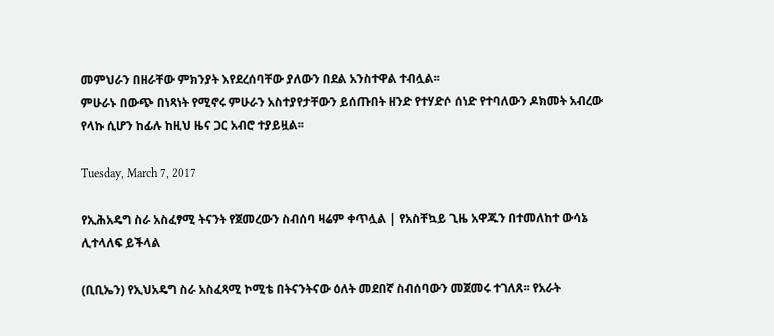መምህራን በዘራቸው ምክንያት እየደረሰባቸው ያለውን በደል አንስተዋል ተብሏል፡፡
ምሁራኑ በውጭ በነጻነት የሚኖሩ ምሁራን አስተያየታቸውን ይሰጡበት ዘንድ የተሃድሶ ሰነድ የተባለውን ዶክመት አብረው የላኩ ሲሆን ከፊሉ ከዚህ ዜና ጋር አብሮ ተያይዟል፡፡

Tuesday, March 7, 2017

የኢሕአዴግ ስራ አስፈፃሚ ትናንት የጀመረውን ስብሰባ ዛሬም ቀጥሏል | የአስቸኳይ ጊዜ አዋጁን በተመለከተ ውሳኔ ሊተላለፍ ይችላል

(ቢቢኤን) የኢህአዴግ ስራ አስፈጻሚ ኮሚቴ በትናንትናው ዕለት መደበኛ ስብሰባውን መጀመሩ ተገለጸ፡፡ የአራት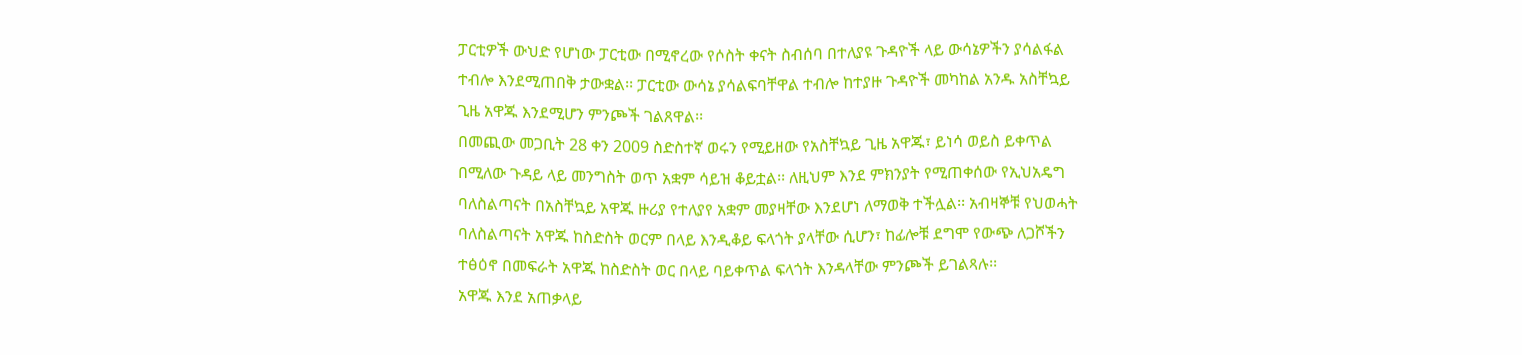ፓርቲዎች ውህድ የሆነው ፓርቲው በሚኖረው የሶስት ቀናት ስብሰባ በተለያዩ ጉዳዮች ላይ ውሳኔዎችን ያሳልፋል ተብሎ እንደሚጠበቅ ታውቋል፡፡ ፓርቲው ውሳኔ ያሳልፍባቸዋል ተብሎ ከተያዙ ጉዳዮች መካከል አንዱ አስቸኳይ ጊዜ አዋጁ እንደሚሆን ምንጮች ገልጸዋል፡፡
በመጪው መጋቢት 28 ቀን 2009 ስድስተኛ ወሩን የሚይዘው የአስቸኳይ ጊዜ አዋጁ፣ ይነሳ ወይስ ይቀጥል በሚለው ጉዳይ ላይ መንግስት ወጥ አቋም ሳይዝ ቆይቷል፡፡ ለዚህም እንደ ምክንያት የሚጠቀሰው የኢህአዴግ ባለስልጣናት በአስቸኳይ አዋጁ ዙሪያ የተለያየ አቋም መያዛቸው እንደሆነ ለማወቅ ተችሏል፡፡ አብዛኞቹ የህወሓት ባለስልጣናት አዋጁ ከስድስት ወርም በላይ እንዲቆይ ፍላጎት ያላቸው ሲሆን፣ ከፊሎቹ ደግሞ የውጭ ለጋሾችን ተፅዕኖ በመፍራት አዋጁ ከስድስት ወር በላይ ባይቀጥል ፍላጎት እንዳላቸው ምንጮች ይገልጻሉ፡፡
አዋጁ እንደ አጠቃላይ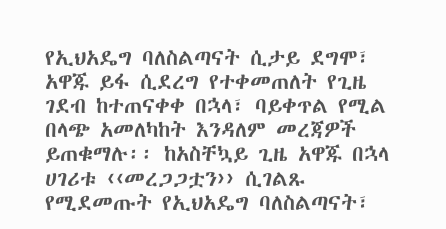የኢህአዴግ ባለስልጣናት ሲታይ ደግሞ፣ አዋጁ ይፋ ሲደረግ የተቀመጠለት የጊዜ ገደብ ከተጠናቀቀ በኋላ፣ ባይቀጥል የሚል በላጭ አመለካከት እንዳለም መረጃዎች ይጠቁማሉ፡፡ ከአስቸኳይ ጊዜ አዋጁ በኋላ ሀገሪቱ ‹‹መረጋጋቷን›› ሲገልጹ የሚደመጡት የኢህአዴግ ባለስልጣናት፣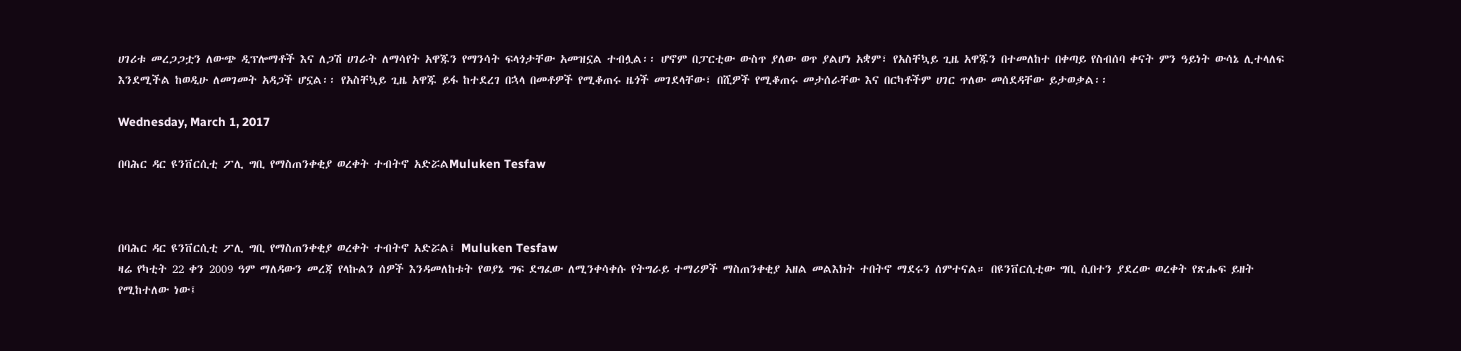ሀገሪቱ መረጋጋቷን ለውጭ ዲፕሎማቶች እና ለጋሽ ሀገራት ለማሳየት አዋጁን የማንሳት ፍላጎታቸው አመዝኗል ተብሏል፡፡ ሆኖም በፓርቲው ውስጥ ያለው ወጥ ያልሆነ አቋም፣ የአስቸኳይ ጊዜ አዋጁን በተመለከተ በቀጣይ የስብሰባ ቀናት ምን ዓይነት ውሳኔ ሊተላለፍ እንደሚችል ከወዲሁ ለመገመት አዳጋች ሆኗል፡፡ የአስቸኳይ ጊዜ አዋጁ ይፋ ከተደረገ በኋላ በመቶዎች የሚቆጠሩ ዜጎች መገደላቸው፣ በሺዎች የሚቆጠሩ መታሰራቸው እና በርካቶችም ሀገር ጥለው መሰደዳቸው ይታወቃል፡፡

Wednesday, March 1, 2017

በባሕር ዳር ዩንቨርሲቲ ፖሊ ግቢ የማስጠንቀቂያ ወረቀት ተብትኖ አድሯልMuluken Tesfaw



በባሕር ዳር ዩንቨርሲቲ ፖሊ ግቢ የማስጠንቀቂያ ወረቀት ተብትኖ አድሯል፤ Muluken Tesfaw
ዛሬ የካቲት 22 ቀን 2009 ዓም ማለዳውን መረጃ የላኩልን ሰዎች እንዳመለከቱት የወያኔ ግፍ ደግፈው ለሚንቀሳቀሱ የትግራይ ተማሪዎች ማስጠንቀቂያ አዘል መልእክት ተበትኖ ማደሩን ሰምተናል። በዩንቨርሲቲው ግቢ ሲበተን ያደረው ወረቀት የጽሑፍ ይዘት የሚከተለው ነው፤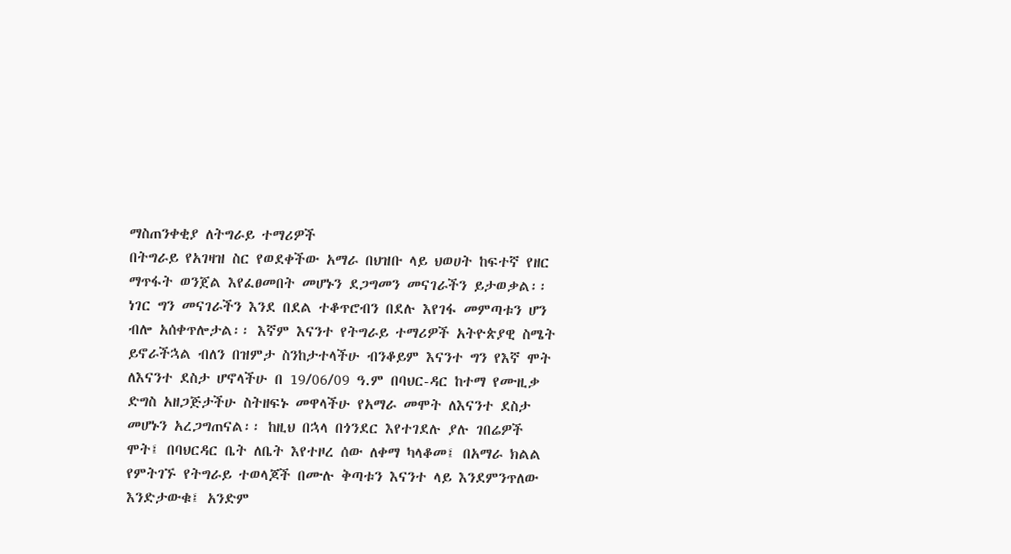ማስጠንቀቂያ ለትግራይ ተማሪዎች
በትግራይ የአገዛዝ ስር የወደቀችው አማራ በህዝቡ ላይ ህወሀት ከፍተኛ የዘር ማጥፋት ወንጀል እየፈፀመበት መሆኑን ደጋግመን መናገራችን ይታወቃል፡፡ነገር ግን መናገራችን እንደ በደል ተቆጥሮብን በደሉ እየገፋ መምጣቱን ሆን ብሎ አሰቀጥሎታል፡፡ እኛም እናንተ የትግራይ ተማሪዎች አትዮጵያዊ ስሜት ይኖራችኋል ብለን በዝምታ ስንከታተላችሁ ብንቆይም እናንተ ግን የእኛ ሞት ለእናንተ ደስታ ሆኖላችሁ በ 19/06/09 ዓ.ም በባህር-ዳር ከተማ የሙዚቃ ድግስ አዘጋጅታችሁ ስትዘፍኑ መዋላችሁ የአማራ መሞት ለእናንተ ደስታ መሆኑን አረጋግጠናል፡፡ ከዚህ በኋላ በጎንደር እየተገደሉ ያሉ ገበሬዎች ሞት፤ በባህርዳር ቤት ለቤት እየተዞረ ሰው ለቀማ ካላቆመ፤ በአማራ ክልል የምትገኙ የትግራይ ተወላጆች በሙሉ ቅጣቱን እናንተ ላይ እንደምንጥለው እንድታውቁ፤ አንድም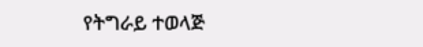የትግራይ ተወላጅ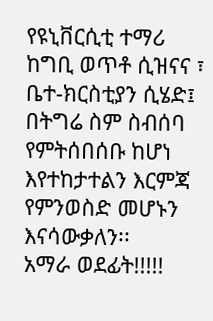የዩኒቨርሲቲ ተማሪ ከግቢ ወጥቶ ሲዝናና ፣ ቤተ-ክርስቲያን ሲሄድ፤ በትግሬ ስም ስብሰባ የምትሰበሰቡ ከሆነ እየተከታተልን እርምጃ የምንወስድ መሆኑን እናሳውቃለን፡፡
አማራ ወደፊት!!!!!